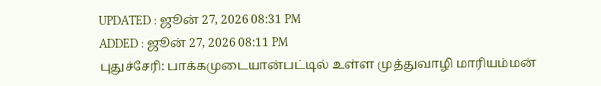UPDATED : ஜூன் 27, 2026 08:31 PM
ADDED : ஜூன் 27, 2026 08:11 PM
புதுச்சேரி: பாக்கமுடையான்பட்டில் உள்ள முத்துவாழி மாரியம்மன்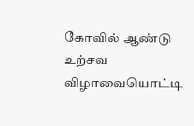கோவில் ஆண்டு உற்சவ விழாவையொட்டி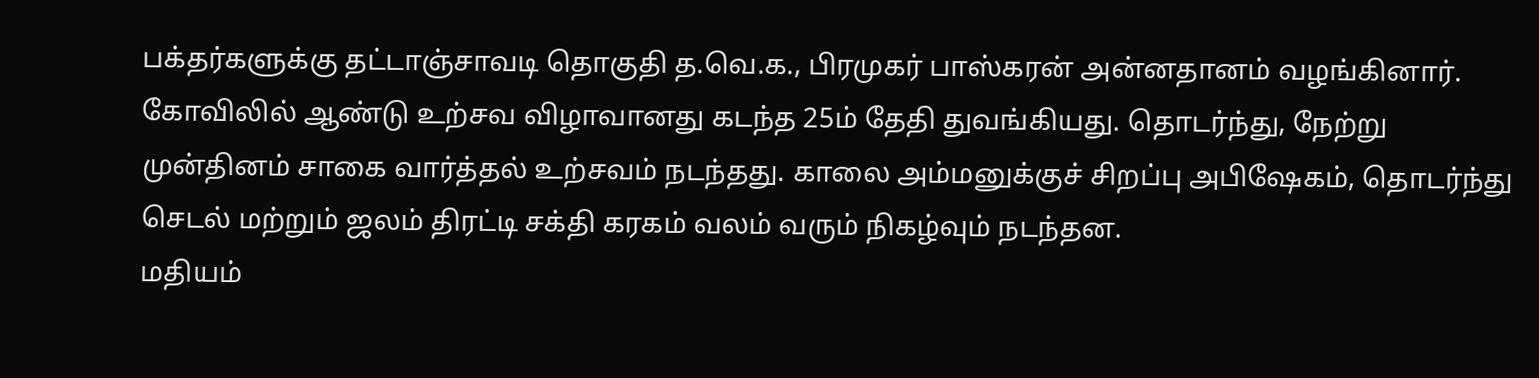பக்தர்களுக்கு தட்டாஞ்சாவடி தொகுதி த.வெ.க., பிரமுகர் பாஸ்கரன் அன்னதானம் வழங்கினார்.
கோவிலில் ஆண்டு உற்சவ விழாவானது கடந்த 25ம் தேதி துவங்கியது. தொடர்ந்து, நேற்று முன்தினம் சாகை வார்த்தல் உற்சவம் நடந்தது. காலை அம்மனுக்குச் சிறப்பு அபிஷேகம், தொடர்ந்து செடல் மற்றும் ஜலம் திரட்டி சக்தி கரகம் வலம் வரும் நிகழ்வும் நடந்தன.
மதியம்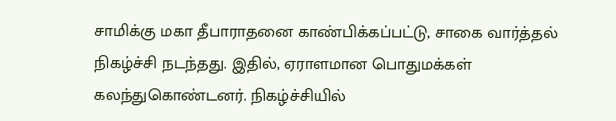சாமிக்கு மகா தீபாராதனை காண்பிக்கப்பட்டு, சாகை வார்த்தல் நிகழ்ச்சி நடந்தது. இதில், ஏராளமான பொதுமக்கள் கலந்துகொண்டனர். நிகழ்ச்சியில்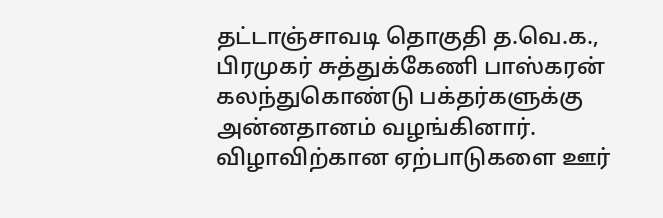தட்டாஞ்சாவடி தொகுதி த.வெ.க., பிரமுகர் சுத்துக்கேணி பாஸ்கரன் கலந்துகொண்டு பக்தர்களுக்கு அன்னதானம் வழங்கினார்.
விழாவிற்கான ஏற்பாடுகளை ஊர்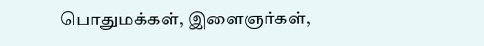பொதுமக்கள், இளைஞர்கள்,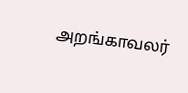அறங்காவலர்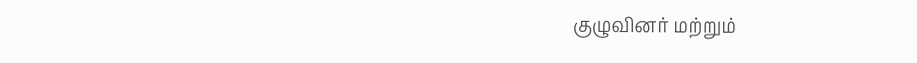குழுவினர் மற்றும்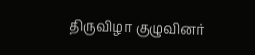திருவிழா குழுவினர்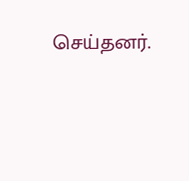செய்தனர்.